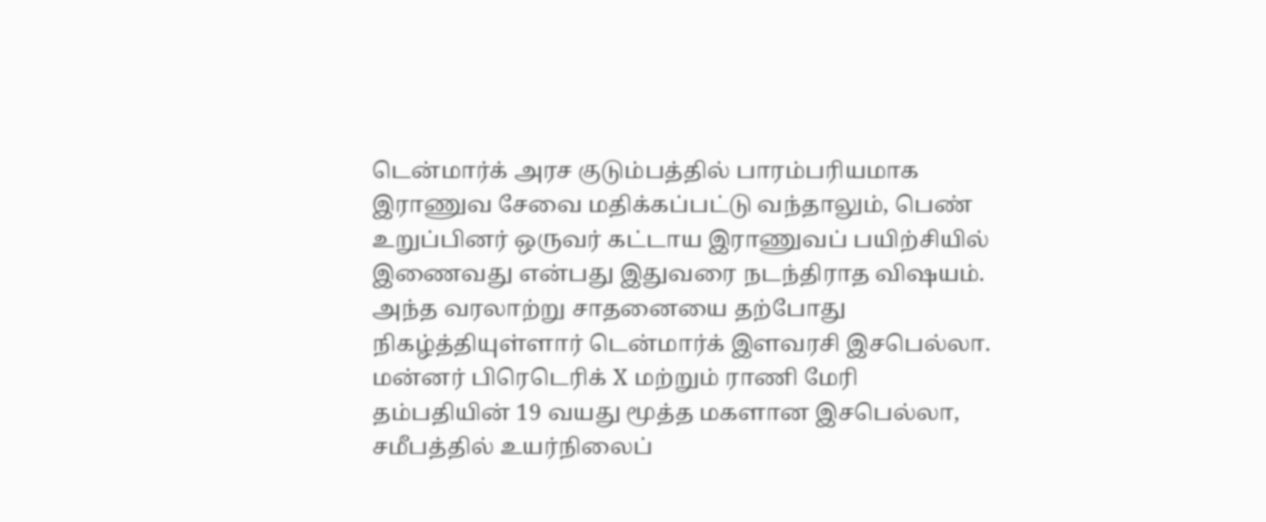டென்மார்க் அரச குடும்பத்தில் பாரம்பரியமாக இராணுவ சேவை மதிக்கப்பட்டு வந்தாலும், பெண் உறுப்பினர் ஒருவர் கட்டாய இராணுவப் பயிற்சியில் இணைவது என்பது இதுவரை நடந்திராத விஷயம். அந்த வரலாற்று சாதனையை தற்போது நிகழ்த்தியுள்ளார் டென்மார்க் இளவரசி இசபெல்லா.
மன்னர் பிரெடெரிக் X மற்றும் ராணி மேரி தம்பதியின் 19 வயது மூத்த மகளான இசபெல்லா, சமீபத்தில் உயர்நிலைப்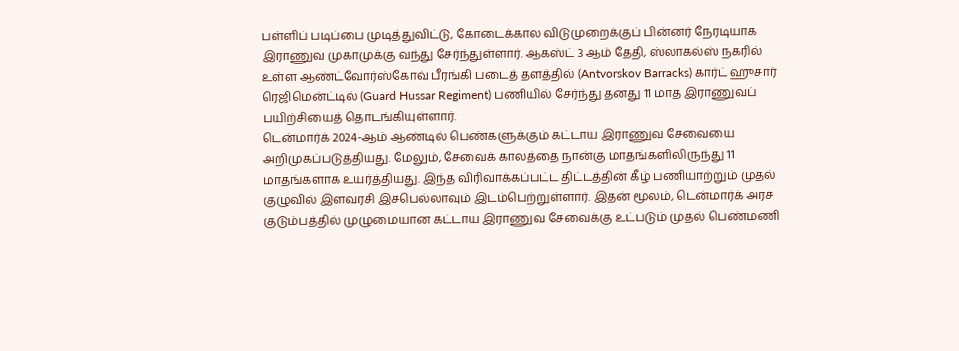பள்ளிப் படிப்பை முடித்துவிட்டு, கோடைக்கால விடுமுறைக்குப் பின்னர் நேரடியாக இராணுவ முகாமுக்கு வந்து சேர்ந்துள்ளார். ஆகஸ்ட் 3 ஆம் தேதி, ஸ்லாகல்ஸ் நகரில் உள்ள ஆண்ட்வோர்ஸ்கோவ் பீரங்கி படைத் தளத்தில் (Antvorskov Barracks) கார்ட் ஹுசார் ரெஜிமென்ட்டில் (Guard Hussar Regiment) பணியில் சேர்ந்து தனது 11 மாத இராணுவப் பயிற்சியைத் தொடங்கியுள்ளார்.
டென்மார்க் 2024-ஆம் ஆண்டில் பெண்களுக்கும் கட்டாய இராணுவ சேவையை அறிமுகப்படுத்தியது. மேலும், சேவைக் காலத்தை நான்கு மாதங்களிலிருந்து 11 மாதங்களாக உயர்த்தியது. இந்த விரிவாக்கப்பட்ட திட்டத்தின் கீழ் பணியாற்றும் முதல் குழுவில் இளவரசி இசபெல்லாவும் இடம்பெற்றுள்ளார். இதன் மூலம், டென்மார்க் அரச குடும்பத்தில் முழுமையான கட்டாய இராணுவ சேவைக்கு உட்படும் முதல் பெண்மணி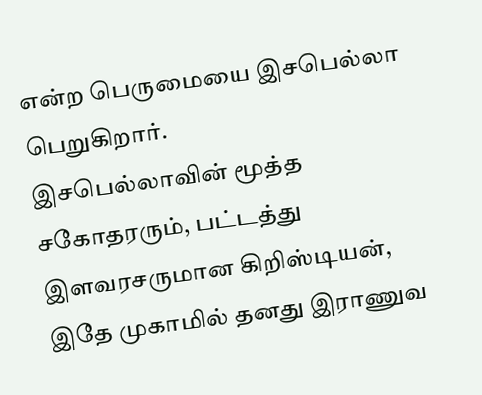என்ற பெருமையை இசபெல்லா பெறுகிறார்.
இசபெல்லாவின் மூத்த சகோதரரும், பட்டத்து இளவரசருமான கிறிஸ்டியன், இதே முகாமில் தனது இராணுவ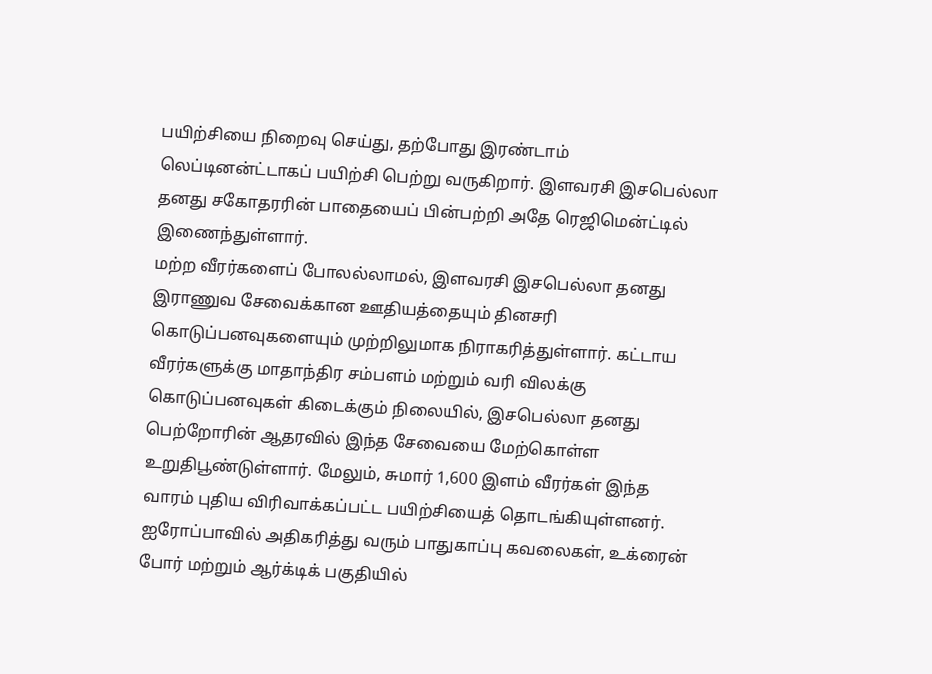பயிற்சியை நிறைவு செய்து, தற்போது இரண்டாம் லெப்டினன்ட்டாகப் பயிற்சி பெற்று வருகிறார். இளவரசி இசபெல்லா தனது சகோதரரின் பாதையைப் பின்பற்றி அதே ரெஜிமென்ட்டில் இணைந்துள்ளார்.
மற்ற வீரர்களைப் போலல்லாமல், இளவரசி இசபெல்லா தனது இராணுவ சேவைக்கான ஊதியத்தையும் தினசரி கொடுப்பனவுகளையும் முற்றிலுமாக நிராகரித்துள்ளார். கட்டாய வீரர்களுக்கு மாதாந்திர சம்பளம் மற்றும் வரி விலக்கு கொடுப்பனவுகள் கிடைக்கும் நிலையில், இசபெல்லா தனது பெற்றோரின் ஆதரவில் இந்த சேவையை மேற்கொள்ள உறுதிபூண்டுள்ளார். மேலும், சுமார் 1,600 இளம் வீரர்கள் இந்த வாரம் புதிய விரிவாக்கப்பட்ட பயிற்சியைத் தொடங்கியுள்ளனர்.
ஐரோப்பாவில் அதிகரித்து வரும் பாதுகாப்பு கவலைகள், உக்ரைன் போர் மற்றும் ஆர்க்டிக் பகுதியில்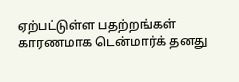ஏற்பட்டுள்ள பதற்றங்கள் காரணமாக டென்மார்க் தனது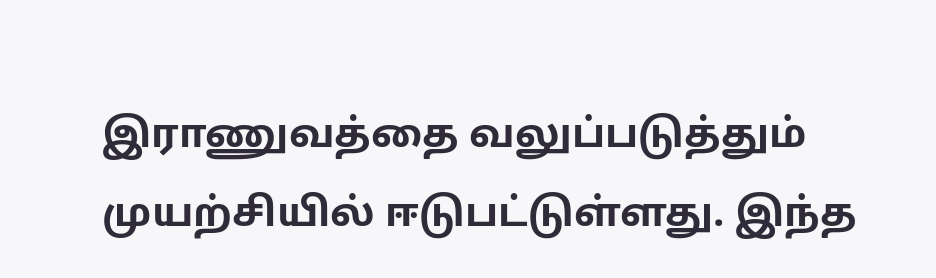இராணுவத்தை வலுப்படுத்தும் முயற்சியில் ஈடுபட்டுள்ளது. இந்த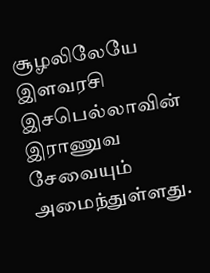சூழலிலேயே இளவரசி இசபெல்லாவின் இராணுவ சேவையும் அமைந்துள்ளது.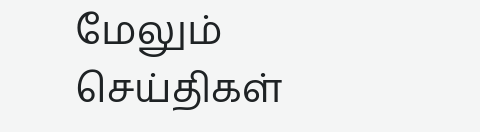மேலும் செய்திகள்